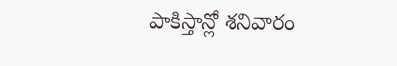పాకిస్తాన్లో శనివారం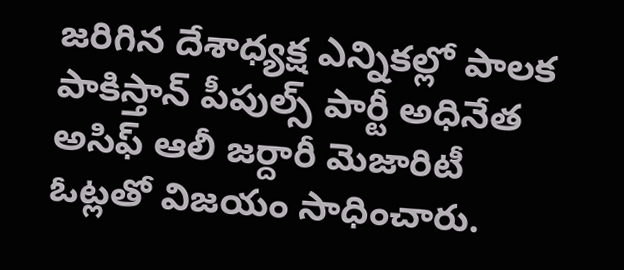జరిగిన దేశాధ్యక్ష ఎన్నికల్లో పాలక పాకిస్తాన్ పీపుల్స్ పార్టీ అధినేత అసిఫ్ ఆలీ జర్దారీ మెజారిటీ ఓట్లతో విజయం సాధించారు.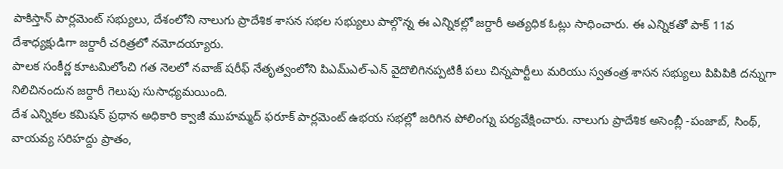పాకిస్తాన్ పార్లమెంట్ సభ్యులు, దేశంలోని నాలుగు ప్రాదేశిక శాసన సభల సభ్యులు పాల్గొన్న ఈ ఎన్నికల్లో జర్దారీ అత్యధిక ఓట్లు సాధించారు. ఈ ఎన్నికతో పాక్ 11వ దేశాధ్యక్షుడిగా జర్దారీ చరిత్రలో నమోదయ్యారు.
పాలక సంకీర్ణ కూటమిలోంచి గత నెలలో నవాజ్ షరీఫ్ నేతృత్వంలోని పిఎమ్ఎల్-ఎన్ వైదొలిగినప్పటికీ పలు చిన్నపార్టీలు మరియు స్వతంత్ర శాసన సభ్యులు పిపిపికి దన్నుగా నిలిచినందున జర్దారీ గెలుపు సుసాధ్యమయింది.
దేశ ఎన్నికల కమిషన్ ప్రధాన అధికారి క్వాజీ ముహమ్మద్ ఫరూక్ పార్లమెంట్ ఉభయ సభల్లో జరిగిన పోలింగ్ను పర్యవేక్షించారు. నాలుగు ప్రాదేశిక అసెంబ్లీ -పంజాబ్, సింథ్, వాయవ్య సరిహద్దు ప్రాతం,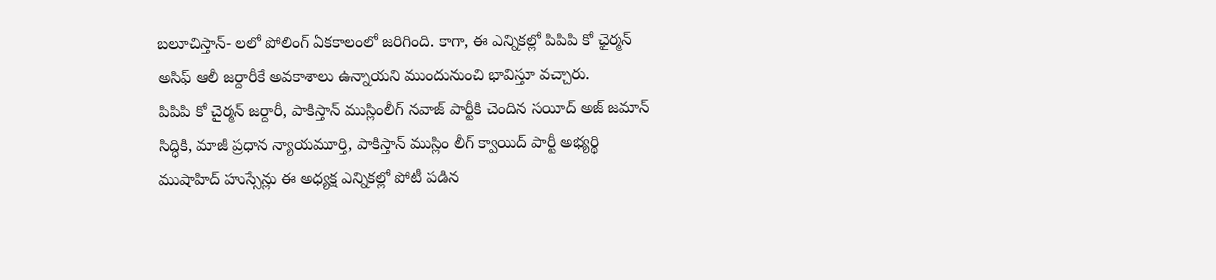బలూచిస్తాన్- లలో పోలింగ్ ఏకకాలంలో జరిగింది. కాగా, ఈ ఎన్నికల్లో పిపిపి కో ఛైర్మన్ అసిఫ్ ఆలీ జర్దారీకే అవకాశాలు ఉన్నాయని ముందునుంచి భావిస్తూ వచ్చారు.
పిపిపి కో చైర్మన్ జర్దారీ, పాకిస్తాన్ ముస్లింలీగ్ నవాజ్ పార్టీకి చెందిన సయీద్ అజ్ జమాన్ సిద్ధికి, మాజీ ప్రధాన న్యాయమూర్తి, పాకిస్తాన్ ముస్లిం లీగ్ క్వాయిద్ పార్టీ అభ్యర్థి ముషాహిద్ హుస్సేన్లు ఈ అధ్యక్ష ఎన్నికల్లో పోటీ పడిన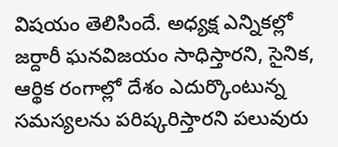విషయం తెలిసిందే. అధ్యక్ష ఎన్నికల్లో జర్దారీ ఘనవిజయం సాధిస్తారని, సైనిక, ఆర్థిక రంగాల్లో దేశం ఎదుర్కొంటున్న సమస్యలను పరిష్కరిస్తారని పలువురు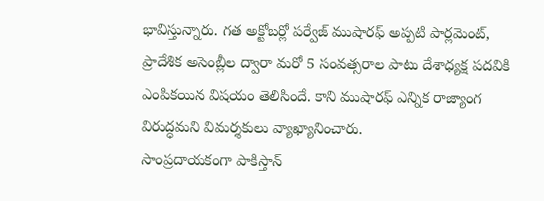భావిస్తున్నారు. గత అక్టోబర్లో పర్వేజ్ ముషారఫ్ అప్పటి పార్లమెంట్, ప్రాదేశిక అసెంబ్లీల ద్వారా మరో 5 సంవత్సరాల పాటు దేశాధ్యక్ష పదవికి ఎంపికయిన విషయం తెలిసిందే. కాని ముషారఫ్ ఎన్నిక రాజ్యాంగ విరుద్ధమని విమర్శకులు వ్యాఖ్యానించారు.
సాంప్రదాయకంగా పాకిస్తాన్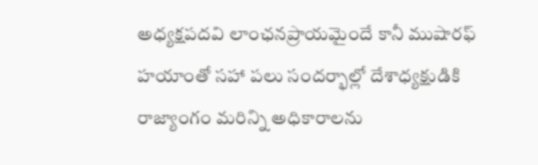అధ్యక్షపదవి లాంఛనప్రాయమైందే కానీ ముషారఫ్ హయాంతో సహా పలు సందర్భాల్లో దేశాధ్యక్షుడికి రాజ్యాంగం మరిన్ని అధికారాలను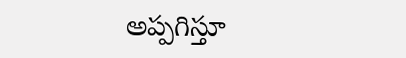అప్పగిస్తూ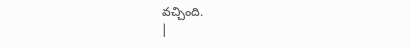వచ్చింది.
|